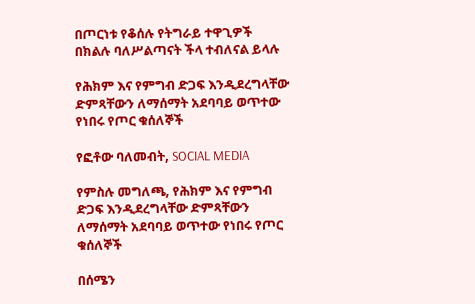በጦርነቱ የቆሰሉ የትግራይ ተዋጊዎች በክልሉ ባለሥልጣናት ችላ ተብለናል ይላሉ

የሕክም እና የምግብ ድጋፍ እንዲደረግላቸው ድምጻቸውን ለማሰማት አደባባይ ወጥተው የነበሩ የጦር ቁሰለኞች

የፎቶው ባለመብት, SOCIAL MEDIA

የምስሉ መግለጫ, የሕክም እና የምግብ ድጋፍ እንዲደረግላቸው ድምጻቸውን ለማሰማት አደባባይ ወጥተው የነበሩ የጦር ቁሰለኞች

በሰሜን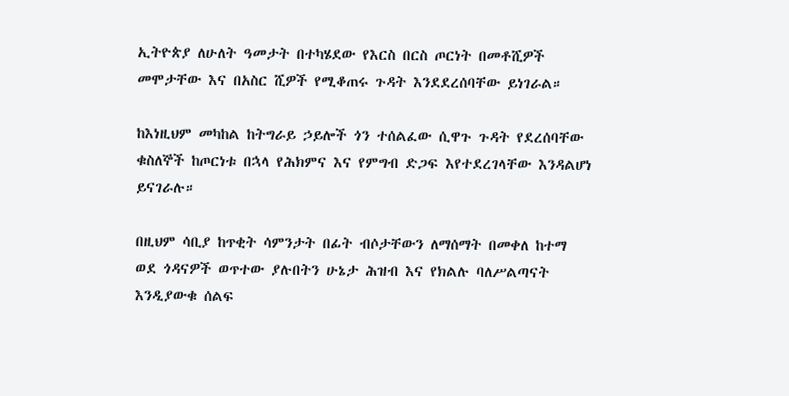ኢትዮጵያ ለሁለት ዓመታት በተካሄደው የእርስ በርስ ጦርነት በመቶሺዎች መሞታቸው እና በአስር ሺዎች የሚቆጠሩ ጉዳት እንደደረሰባቸው ይነገራል።

ከእነዚህም መካከል ከትግራይ ኃይሎች ጎን ተሰልፈው ሲዋጉ ጉዳት የደረሰባቸው ቁስለኞች ከጦርነቱ በኋላ የሕክምና እና የምግብ ድጋፍ እየተደረገላቸው እንዳልሆነ ይናገራሉ።

በዚህም ሳቢያ ከጥቂት ሳምንታት በፊት ብሶታቸውን ለማሰማት በመቀለ ከተማ ወደ ጎዳናዎች ወጥተው ያሉበትን ሁኔታ ሕዝብ እና የክልሉ ባለሥልጣናት እንዲያውቁ ሰልፍ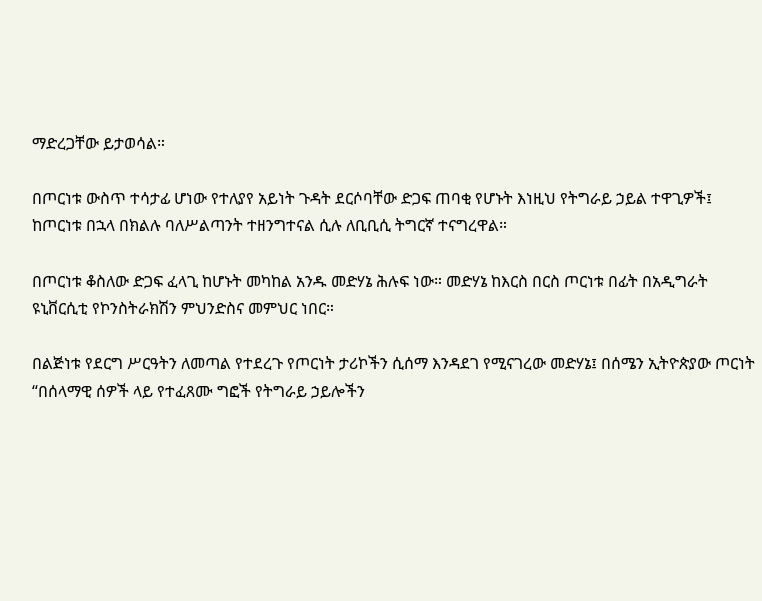ማድረጋቸው ይታወሳል።

በጦርነቱ ውስጥ ተሳታፊ ሆነው የተለያየ አይነት ጉዳት ደርሶባቸው ድጋፍ ጠባቂ የሆኑት እነዚህ የትግራይ ኃይል ተዋጊዎች፤ ከጦርነቱ በኋላ በክልሉ ባለሥልጣንት ተዘንግተናል ሲሉ ለቢቢሲ ትግርኛ ተናግረዋል።

በጦርነቱ ቆስለው ድጋፍ ፈላጊ ከሆኑት መካከል አንዱ መድሃኔ ሕሉፍ ነው። መድሃኔ ከእርስ በርስ ጦርነቱ በፊት በአዲግራት ዩኒቨርሲቲ የኮንስትራክሽን ምህንድስና መምህር ነበር።

በልጅነቱ የደርግ ሥርዓትን ለመጣል የተደረጉ የጦርነት ታሪኮችን ሲሰማ እንዳደገ የሚናገረው መድሃኔ፤ በሰሜን ኢትዮጵያው ጦርነት “በሰላማዊ ሰዎች ላይ የተፈጸሙ ግፎች የትግራይ ኃይሎችን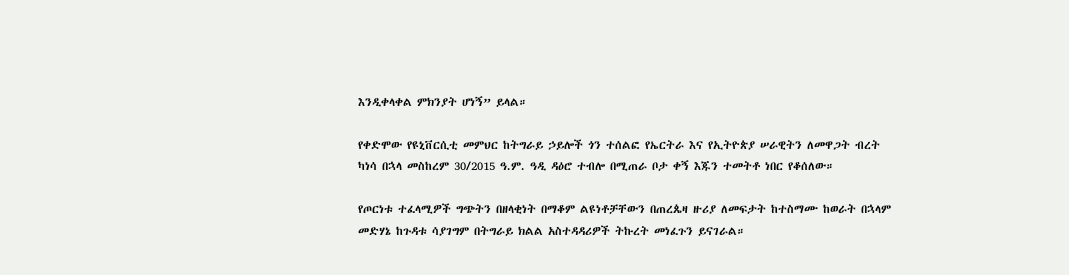እንዲቀላቀል ምክንያት ሆነኝ” ይላል።

የቀድሞው የዩኒቨርሲቲ መምህር ከትግራይ ኃይሎች ጎን ተሰልፎ የኤርትራ እና የኢትዮጵያ ሠራዊትን ለመዋጋት ብረት ካነሳ በኋላ መስከረም 30/2015 ዓ.ም. ዓዲ ዳዕሮ ተብሎ በሚጠራ ቦታ ቀኝ እጁን ተመትቶ ነበር የቆሰለው።

የጦርነቱ ተፈላሚዎች ግጭትን በዘላቂነት በማቆም ልዩነቶቻቸውን በጠረጴዛ ዙሪያ ለመፍታት ከተስማሙ ከወራት በኋላም መድሃኔ ከጉዳቱ ሳያገግም በትግራይ ክልል አስተዳዳሪዎች ትኩረት መነፈጉን ይናገራል።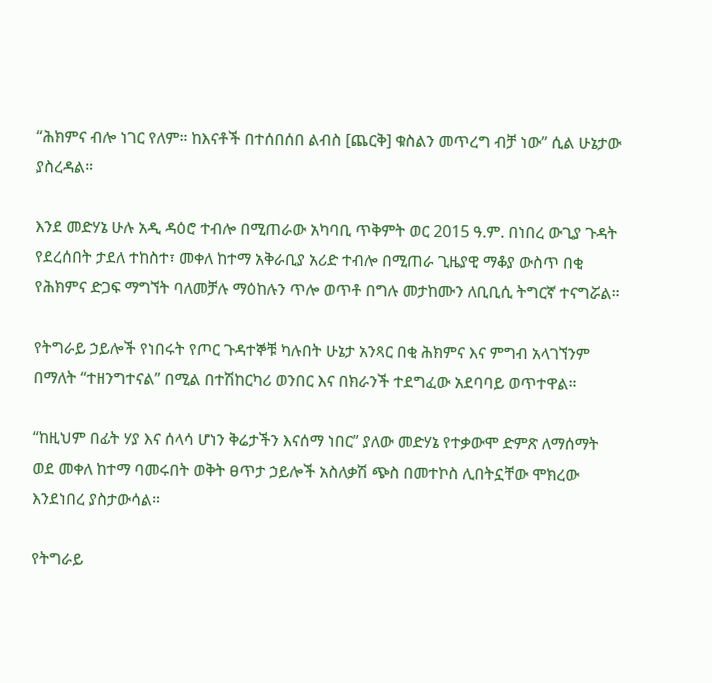“ሕክምና ብሎ ነገር የለም። ከእናቶች በተሰበሰበ ልብስ [ጨርቅ] ቁስልን መጥረግ ብቻ ነው” ሲል ሁኔታው ያስረዳል።

እንደ መድሃኔ ሁሉ አዲ ዳዕሮ ተብሎ በሚጠራው አካባቢ ጥቅምት ወር 2015 ዓ.ም. በነበረ ውጊያ ጉዳት የደረሰበት ታደለ ተከስተ፣ መቀለ ከተማ አቅራቢያ አሪድ ተብሎ በሚጠራ ጊዜያዊ ማቆያ ውስጥ በቂ የሕክምና ድጋፍ ማግኘት ባለመቻሉ ማዕከሉን ጥሎ ወጥቶ በግሉ መታከሙን ለቢቢሲ ትግርኛ ተናግሯል።

የትግራይ ኃይሎች የነበሩት የጦር ጉዳተኞቹ ካሉበት ሁኔታ አንጻር በቂ ሕክምና እና ምግብ አላገኘንም በማለት “ተዘንግተናል” በሚል በተሽከርካሪ ወንበር እና በክራንች ተደግፈው አደባባይ ወጥተዋል።

“ከዚህም በፊት ሃያ እና ሰላሳ ሆነን ቅሬታችን እናሰማ ነበር” ያለው መድሃኔ የተቃውሞ ድምጽ ለማሰማት ወደ መቀለ ከተማ ባመሩበት ወቅት ፀጥታ ኃይሎች አስለቃሽ ጭስ በመተኮስ ሊበትኗቸው ሞክረው እንደነበረ ያስታውሳል።

የትግራይ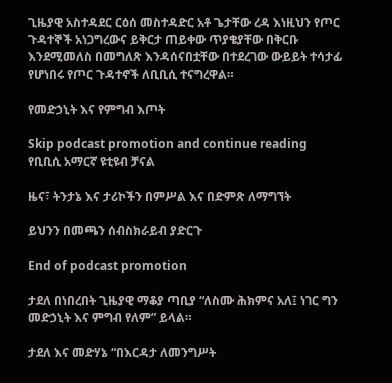ጊዜያዊ አስተዳደር ርዕሰ መስተዳድር አቶ ጌታቸው ረዳ እነዚህን የጦር ጉዳተኞች አነጋግረውና ይቅርታ ጠይቀው ጥያቄያቸው በቅርቡ እንደሚመለስ በመግለጽ እንዳሰናበቷቸው በተደረገው ውይይት ተሳታፊ የሆነበሩ የጦር ጉዳተኖች ለቢቢሲ ተናግረዋል።

የመድኃኒት እና የምግብ እጦት

Skip podcast promotion and continue reading
የቢቢሲ አማርኛ ዩቲዩብ ቻናል

ዜና፣ ትንታኔ እና ታሪኮችን በምሥል እና በድምጽ ለማግኘት

ይህንን በመጫን ሰብስክራይብ ያድርጉ

End of podcast promotion

ታደለ በነበረበት ጊዜያዊ ማቆያ ጣቢያ “ለስሙ ሕክምና አለ፤ ነገር ግን መድኃኒት እና ምግብ የለም” ይላል።

ታደለ እና መድሃኔ “በእርዳታ ለመንግሥት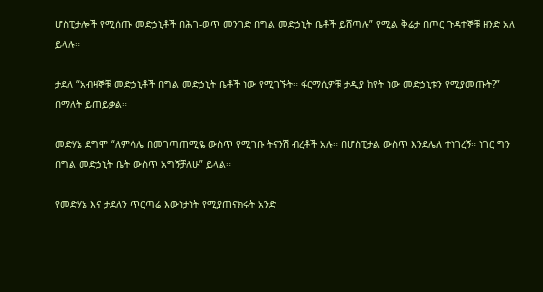ሆስፒታሎች የሚሰጡ መድኃኒቶች በሕገ-ወጥ መንገድ በግል መድኃኒት ቤቶች ይሸጣሉ” የሚል ቅሬታ በጦር ጉዳተኞቹ ዘንድ አለ ይላሉ።

ታደለ “አብዛኞቹ መድኃኒቶች በግል መድኃኒት ቤቶች ነው የሚገኙት። ፋርማሲዎቹ ታዲያ ከየት ነው መድኃኒቱን የሚያመጡት?” በማለት ይጠይቃል።

መድሃኔ ደግሞ “ለምሳሌ በመገጣጠሚዬ ውስጥ የሚገቡ ትናንሽ ብረቶች አሉ። በሆስፒታል ውስጥ እንደሌለ ተነገረኝ። ነገር ግን በግል መድኃኒት ቤት ውስጥ አግኝቻለሁ” ይላል።

የመድሃኔ እና ታደለን ጥርጣሬ እውነታነት የሚያጠናክሩት አንድ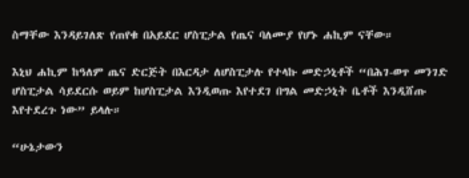ስማቸው እንዳይገለጽ የጠየቁ በአይደር ሆስፒታል የጤና ባለሙያ የሆኑ ሐኪም ናቸው።

እኒህ ሐኪም ከዓለም ጤና ድርጅት በእርዳታ ለሆስፒታሉ የተላኩ መድኃኒቶች “በሕገ-ወጥ መንገድ ሆስፒታል ሳይደርሱ ወይም ከሆስፒታል እንዲወጡ እየተደገ በግል መድኃኒት ቤቶች እንዲሸጡ እየተደረጉ ነው” ይላሉ።

“ሁኔታውን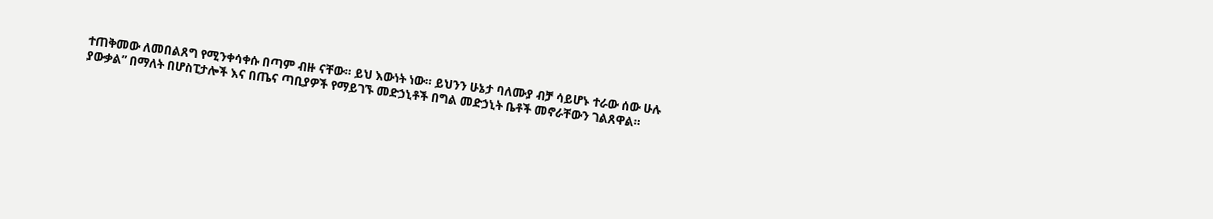ተጠቅመው ለመበልጸግ የሚንቀሳቀሱ በጣም ብዙ ናቸው። ይህ እውነት ነው። ይህንን ሁኔታ ባለሙያ ብቻ ሳይሆኑ ተራው ሰው ሁሉ ያውቃል” በማለት በሆስፒታሎች እና በጤና ጣቢያዎች የማይገኙ መድኃኒቶች በግል መድኃኒት ቤቶች መኖራቸውን ገልጸዋል።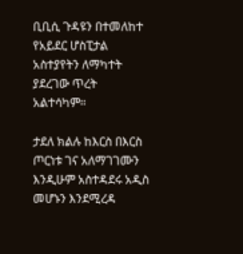ቢቢሲ ጉዳዩን በተመለከተ የአይደር ሆስፒታል አስተያየትን ለማካተት ያደረገው ጥረት አልተሳካም።

ታደለ ክልሉ ከእርስ በእርስ ጦርነቱ ገና አለማገገሙን እንዲሁም አስተዳደሩ አዲስ መሆኑን እንደሚረዳ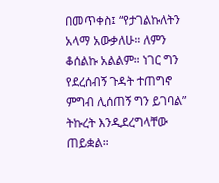በመጥቀስ፤ “የታገልኩለትን አላማ አውቃለሁ። ለምን ቆሰልኩ አልልም። ነገር ግን የደረሰብኝ ጉዳት ተጠግኖ ምግብ ሊሰጠኝ ግን ይገባል” ትኩረት እንዲደረግላቸው ጠይቋል።